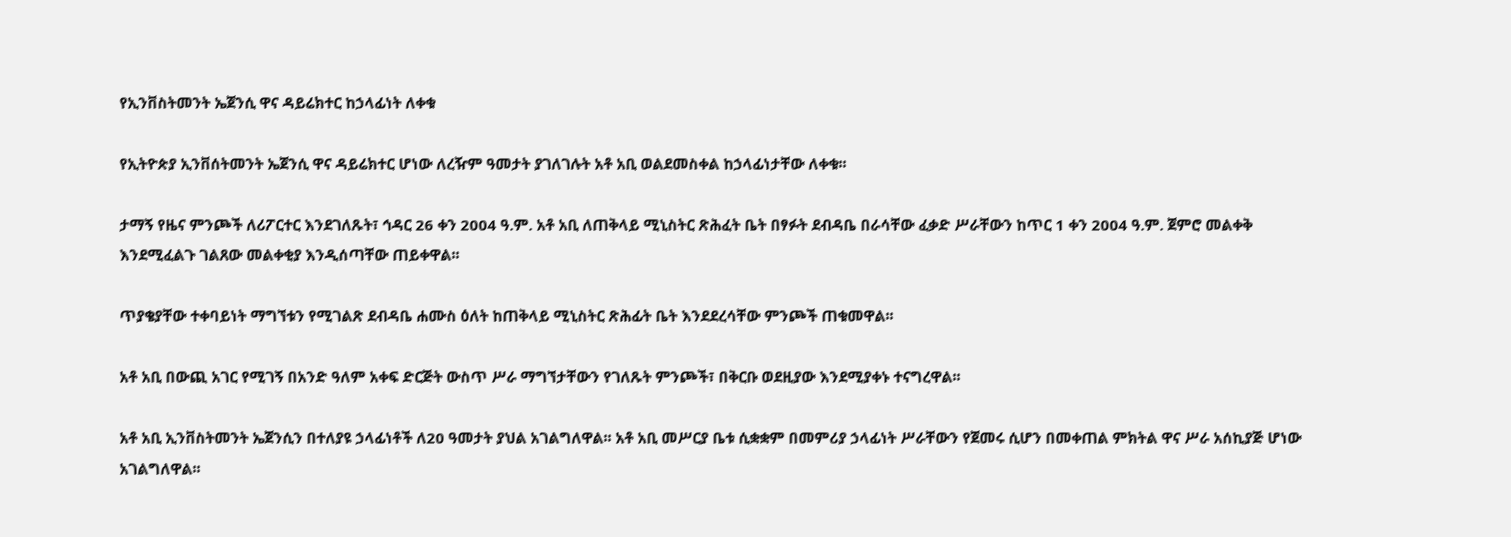የኢንቨስትመንት ኤጀንሲ ዋና ዳይሬክተር ከኃላፊነት ለቀቁ

የኢትዮጵያ ኢንቨሰትመንት ኤጀንሲ ዋና ዳይሬክተር ሆነው ለረዥም ዓመታት ያገለገሉት አቶ አቢ ወልደመስቀል ከኃላፊነታቸው ለቀቁ፡፡

ታማኝ የዜና ምንጮች ለሪፖርተር እንደገለጹት፣ ኅዳር 26 ቀን 2004 ዓ.ም. አቶ አቢ ለጠቅላይ ሚኒስትር ጽሕፈት ቤት በፃፉት ደብዳቤ በራሳቸው ፈቃድ ሥራቸውን ከጥር 1 ቀን 2004 ዓ.ም. ጀምሮ መልቀቅ እንደሚፈልጉ ገልጸው መልቀቂያ እንዲሰጣቸው ጠይቀዋል፡፡

ጥያቄያቸው ተቀባይነት ማግኘቱን የሚገልጽ ደብዳቤ ሐሙስ ዕለት ከጠቅላይ ሚኒስትር ጽሕፊት ቤት እንደደረሳቸው ምንጮች ጠቁመዋል፡፡

አቶ አቢ በውጪ አገር የሚገኝ በአንድ ዓለም አቀፍ ድርጅት ውስጥ ሥራ ማግኘታቸውን የገለጹት ምንጮች፣ በቅርቡ ወደዚያው እንደሚያቀኑ ተናግረዋል፡፡

አቶ አቢ ኢንቨስትመንት ኤጀንሲን በተለያዩ ኃላፊነቶች ለ20 ዓመታት ያህል አገልግለዋል፡፡ አቶ አቢ መሥርያ ቤቱ ሲቋቋም በመምሪያ ኃላፊነት ሥራቸውን የጀመሩ ሲሆን በመቀጠል ምክትል ዋና ሥራ አሰኪያጅ ሆነው አገልግለዋል፡፡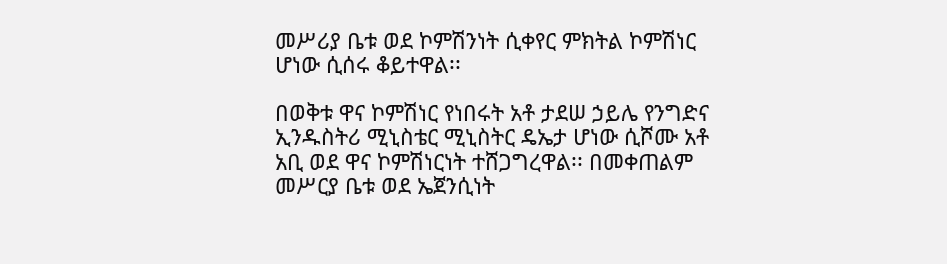መሥሪያ ቤቱ ወደ ኮምሽንነት ሲቀየር ምክትል ኮምሽነር ሆነው ሲሰሩ ቆይተዋል፡፡

በወቅቱ ዋና ኮምሽነር የነበሩት አቶ ታደሠ ኃይሌ የንግድና ኢንዱስትሪ ሚኒስቴር ሚኒስትር ዴኤታ ሆነው ሲሾሙ አቶ አቢ ወደ ዋና ኮምሽነርነት ተሸጋግረዋል፡፡ በመቀጠልም መሥርያ ቤቱ ወደ ኤጀንሲነት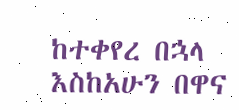ከተቀየረ በኋላ እስከአሁን በዋና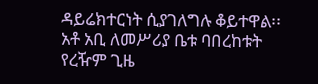ዳይሬክተርነት ሲያገለግሉ ቆይተዋል፡፡ አቶ አቢ ለመሥሪያ ቤቱ ባበረከቱት የረዥም ጊዜ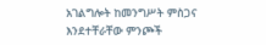አገልግሎት ከመንግሥት ምስጋና እንደተቸራቸው ምንጮች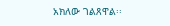አክለው ገልጸዋል፡፡